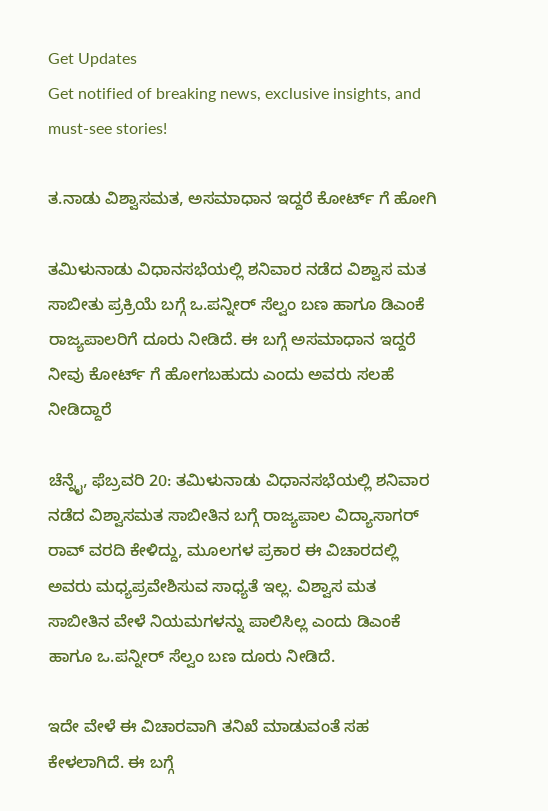Get Updates
Get notified of breaking news, exclusive insights, and must-see stories!

ತ.ನಾಡು ವಿಶ್ವಾಸಮತ, ಅಸಮಾಧಾನ ಇದ್ದರೆ ಕೋರ್ಟ್ ಗೆ ಹೋಗಿ

ತಮಿಳುನಾಡು ವಿಧಾನಸಭೆಯಲ್ಲಿ ಶನಿವಾರ ನಡೆದ ವಿಶ್ವಾಸ ಮತ ಸಾಬೀತು ಪ್ರಕ್ರಿಯೆ ಬಗ್ಗೆ ಒ.ಪನ್ನೀರ್ ಸೆಲ್ವಂ ಬಣ ಹಾಗೂ ಡಿಎಂಕೆ ರಾಜ್ಯಪಾಲರಿಗೆ ದೂರು ನೀಡಿದೆ. ಈ ಬಗ್ಗೆ ಅಸಮಾಧಾನ ಇದ್ದರೆ ನೀವು ಕೋರ್ಟ್ ಗೆ ಹೋಗಬಹುದು ಎಂದು ಅವರು ಸಲಹೆ ನೀಡಿದ್ದಾರೆ

ಚೆನ್ನೈ, ಫೆಬ್ರವರಿ 20: ತಮಿಳುನಾಡು ವಿಧಾನಸಭೆಯಲ್ಲಿ ಶನಿವಾರ ನಡೆದ ವಿಶ್ವಾಸಮತ ಸಾಬೀತಿನ ಬಗ್ಗೆ ರಾಜ್ಯಪಾಲ ವಿದ್ಯಾಸಾಗರ್ ರಾವ್ ವರದಿ ಕೇಳಿದ್ದು, ಮೂಲಗಳ ಪ್ರಕಾರ ಈ ವಿಚಾರದಲ್ಲಿ ಅವರು ಮಧ್ಯಪ್ರವೇಶಿಸುವ ಸಾಧ್ಯತೆ ಇಲ್ಲ. ವಿಶ್ವಾಸ ಮತ ಸಾಬೀತಿನ ವೇಳೆ ನಿಯಮಗಳನ್ನು ಪಾಲಿಸಿಲ್ಲ ಎಂದು ಡಿಎಂಕೆ ಹಾಗೂ ಒ.ಪನ್ನೀರ್ ಸೆಲ್ವಂ ಬಣ ದೂರು ನೀಡಿದೆ.

ಇದೇ ವೇಳೆ ಈ ವಿಚಾರವಾಗಿ ತನಿಖೆ ಮಾಡುವಂತೆ ಸಹ ಕೇಳಲಾಗಿದೆ. ಈ ಬಗ್ಗೆ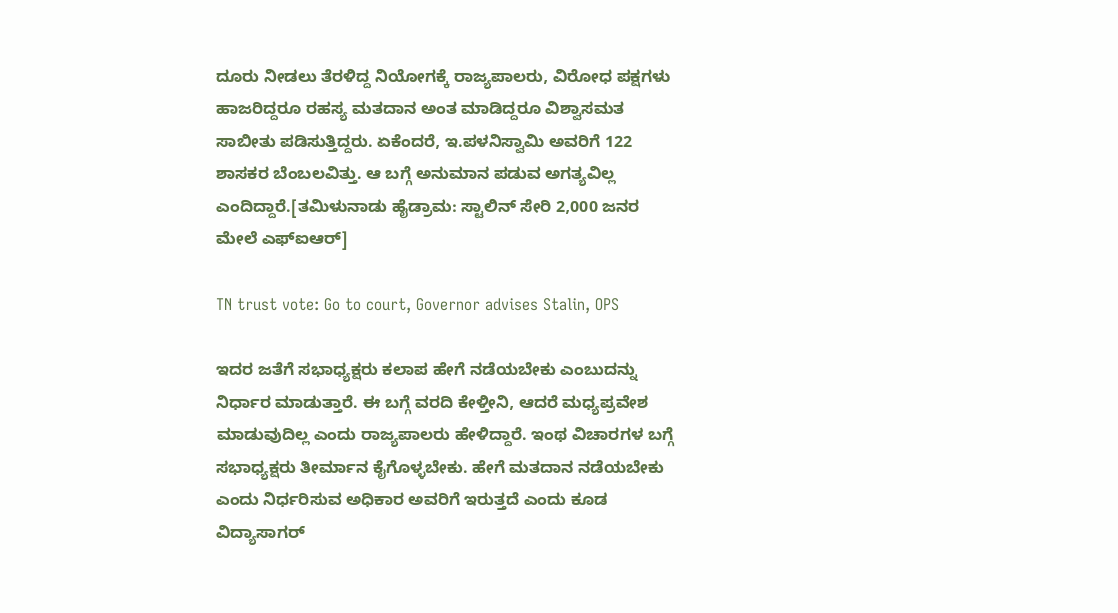ದೂರು ನೀಡಲು ತೆರಳಿದ್ದ ನಿಯೋಗಕ್ಕೆ ರಾಜ್ಯಪಾಲರು, ವಿರೋಧ ಪಕ್ಷಗಳು ಹಾಜರಿದ್ದರೂ ರಹಸ್ಯ ಮತದಾನ ಅಂತ ಮಾಡಿದ್ದರೂ ವಿಶ್ವಾಸಮತ ಸಾಬೀತು ಪಡಿಸುತ್ತಿದ್ದರು. ಏಕೆಂದರೆ, ಇ.ಪಳನಿಸ್ವಾಮಿ ಅವರಿಗೆ 122 ಶಾಸಕರ ಬೆಂಬಲವಿತ್ತು. ಆ ಬಗ್ಗೆ ಅನುಮಾನ ಪಡುವ ಅಗತ್ಯವಿಲ್ಲ ಎಂದಿದ್ದಾರೆ.[ತಮಿಳುನಾಡು ಹೈಡ್ರಾಮ: ಸ್ಟಾಲಿನ್ ಸೇರಿ 2,000 ಜನರ ಮೇಲೆ ಎಫ್ಐಆರ್]

TN trust vote: Go to court, Governor advises Stalin, OPS

ಇದರ ಜತೆಗೆ ಸಭಾಧ್ಯಕ್ಷರು ಕಲಾಪ ಹೇಗೆ ನಡೆಯಬೇಕು ಎಂಬುದನ್ನು ನಿರ್ಧಾರ ಮಾಡುತ್ತಾರೆ. ಈ ಬಗ್ಗೆ ವರದಿ ಕೇಳ್ತೀನಿ, ಆದರೆ ಮಧ್ಯಪ್ರವೇಶ ಮಾಡುವುದಿಲ್ಲ ಎಂದು ರಾಜ್ಯಪಾಲರು ಹೇಳಿದ್ದಾರೆ. ಇಂಥ ವಿಚಾರಗಳ ಬಗ್ಗೆ ಸಭಾಧ್ಯಕ್ಷರು ತೀರ್ಮಾನ ಕೈಗೊಳ್ಳಬೇಕು. ಹೇಗೆ ಮತದಾನ ನಡೆಯಬೇಕು ಎಂದು ನಿರ್ಧರಿಸುವ ಅಧಿಕಾರ ಅವರಿಗೆ ಇರುತ್ತದೆ ಎಂದು ಕೂಡ ವಿದ್ಯಾಸಾಗರ್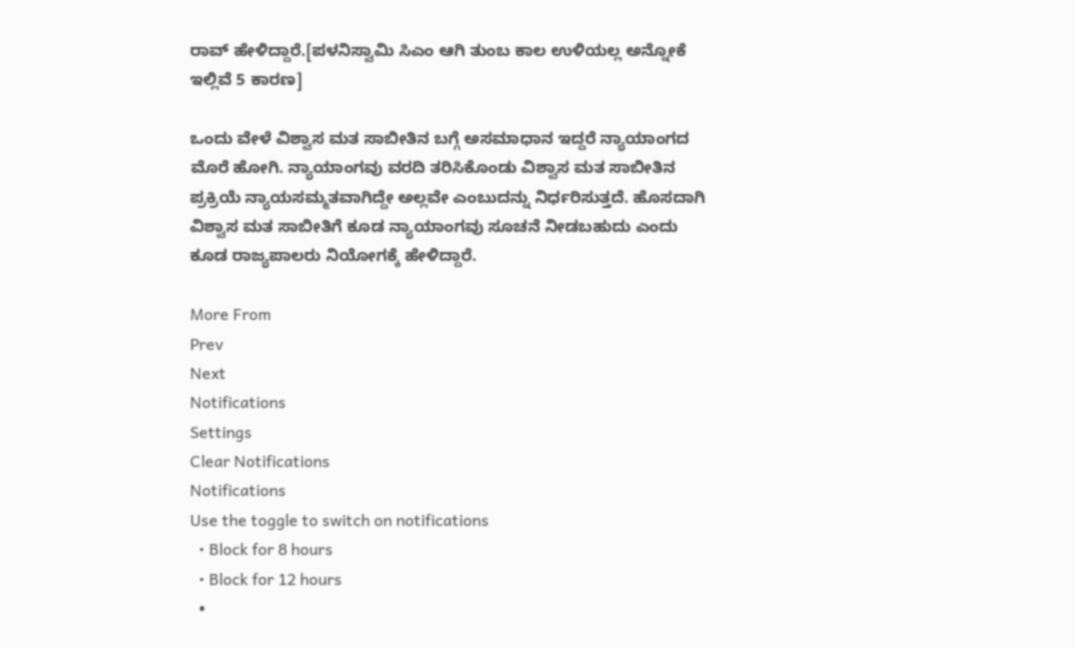ರಾವ್ ಹೇಳಿದ್ದಾರೆ.[ಪಳನಿಸ್ವಾಮಿ ಸಿಎಂ ಆಗಿ ತುಂಬ ಕಾಲ ಉಳಿಯಲ್ಲ ಅನ್ನೋಕೆ ಇಲ್ಲಿವೆ 5 ಕಾರಣ]

ಒಂದು ವೇಳೆ ವಿಶ್ವಾಸ ಮತ ಸಾಬೀತಿನ ಬಗ್ಗೆ ಅಸಮಾಧಾನ ಇದ್ದರೆ ನ್ಯಾಯಾಂಗದ ಮೊರೆ ಹೋಗಿ. ನ್ಯಾಯಾಂಗವು ವರದಿ ತರಿಸಿಕೊಂಡು ವಿಶ್ವಾಸ ಮತ ಸಾಬೀತಿನ ಪ್ರಕ್ರಿಯೆ ನ್ಯಾಯಸಮ್ಮತವಾಗಿದ್ದೇ ಅಲ್ಲವೇ ಎಂಬುದನ್ನು ನಿರ್ಧರಿಸುತ್ತದೆ. ಹೊಸದಾಗಿ ವಿಶ್ವಾಸ ಮತ ಸಾಬೀತಿಗೆ ಕೂಡ ನ್ಯಾಯಾಂಗವು ಸೂಚನೆ ನೀಡಬಹುದು ಎಂದು ಕೂಡ ರಾಜ್ಯಪಾಲರು ನಿಯೋಗಕ್ಕೆ ಹೇಳಿದ್ದಾರೆ.

More From
Prev
Next
Notifications
Settings
Clear Notifications
Notifications
Use the toggle to switch on notifications
  • Block for 8 hours
  • Block for 12 hours
  •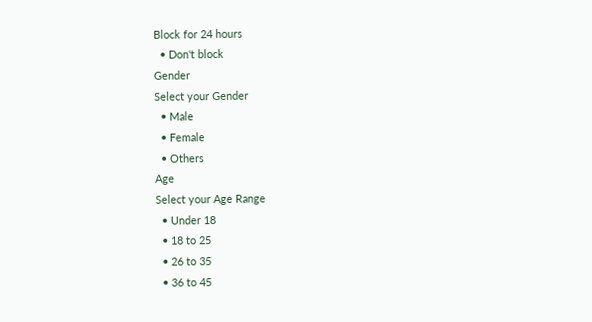Block for 24 hours
  • Don't block
Gender
Select your Gender
  • Male
  • Female
  • Others
Age
Select your Age Range
  • Under 18
  • 18 to 25
  • 26 to 35
  • 36 to 45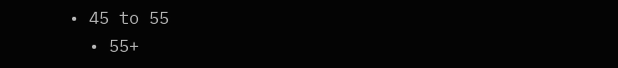• 45 to 55
  • 55+